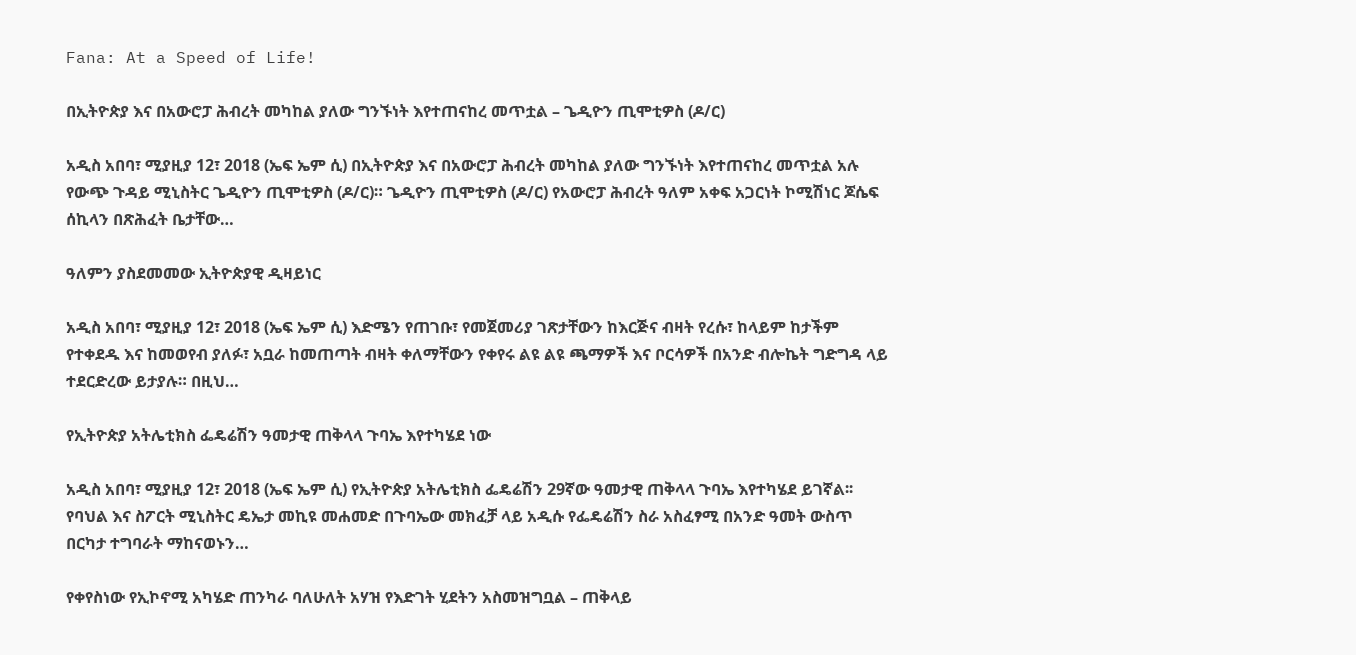Fana: At a Speed of Life!

በኢትዮጵያ እና በአውሮፓ ሕብረት መካከል ያለው ግንኙነት እየተጠናከረ መጥቷል – ጌዲዮን ጢሞቲዎስ (ዶ/ር)

አዲስ አበባ፣ ሚያዚያ 12፣ 2018 (ኤፍ ኤም ሲ) በኢትዮጵያ እና በአውሮፓ ሕብረት መካከል ያለው ግንኙነት እየተጠናከረ መጥቷል አሉ የውጭ ጉዳይ ሚኒስትር ጌዲዮን ጢሞቲዎስ (ዶ/ር)። ጌዲዮን ጢሞቲዎስ (ዶ/ር) የአውሮፓ ሕብረት ዓለም አቀፍ አጋርነት ኮሚሽነር ጆሴፍ ሰኪላን በጽሕፈት ቤታቸው…

ዓለምን ያስደመመው ኢትዮጵያዊ ዲዛይነር

አዲስ አበባ፣ ሚያዚያ 12፣ 2018 (ኤፍ ኤም ሲ) እድሜን የጠገቡ፣ የመጀመሪያ ገጽታቸውን ከእርጅና ብዛት የረሱ፣ ከላይም ከታችም የተቀደዱ እና ከመወየብ ያለፉ፣ አቧራ ከመጠጣት ብዛት ቀለማቸውን የቀየሩ ልዩ ልዩ ጫማዎች እና ቦርሳዎች በአንድ ብሎኬት ግድግዳ ላይ ተደርድረው ይታያሉ። በዚህ…

የኢትዮጵያ አትሌቲክስ ፌዴሬሽን ዓመታዊ ጠቅላላ ጉባኤ እየተካሄደ ነው

አዲስ አበባ፣ ሚያዚያ 12፣ 2018 (ኤፍ ኤም ሲ) የኢትዮጵያ አትሌቲክስ ፌዴሬሽን 29ኛው ዓመታዊ ጠቅላላ ጉባኤ እየተካሄደ ይገኛል፡፡ የባህል እና ስፖርት ሚኒስትር ዴኤታ መኪዩ መሐመድ በጉባኤው መክፈቻ ላይ አዲሱ የፌዴሬሽን ስራ አስፈፃሚ በአንድ ዓመት ውስጥ በርካታ ተግባራት ማከናወኑን…

የቀየስነው የኢኮኖሚ አካሄድ ጠንካራ ባለሁለት አሃዝ የእድገት ሂደትን አስመዝግቧል – ጠቅላይ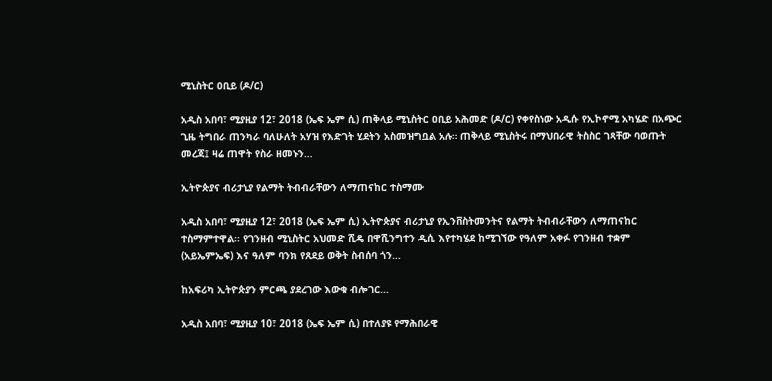ሚኒስትር ዐቢይ (ዶ/ር)

አዲስ አበባ፣ ሚያዚያ 12፣ 2018 (ኤፍ ኤም ሲ) ጠቅላይ ሚኒስትር ዐቢይ አሕመድ (ዶ/ር) የቀየስነው አዲሱ የኢኮኖሚ አካሄድ በአጭር ጊዜ ትግበራ ጠንካራ ባለሁለት አሃዝ የእድገት ሂደትን አስመዝግቧል አሉ። ጠቅላይ ሚኒስትሩ በማህበራዊ ትስስር ገጻቸው ባወጡት መረጃ፤ ዛሬ ጠዋት የስራ ዘመኑን…

ኢትዮጵያና ብሪታኒያ የልማት ትብብራቸውን ለማጠናከር ተስማሙ

አዲስ አበባ፣ ሚያዚያ 12፣ 2018 (ኤፍ ኤም ሲ) ኢትዮጵያና ብሪታኒያ የኢንቨስትመንትና የልማት ትብብራቸውን ለማጠናከር ተስማምተዋል፡፡ የገንዘብ ሚኒስትር አህመድ ሺዴ በዋሺንግተን ዲሲ እየተካሄደ ከሚገኘው የዓለም አቀፉ የገንዘብ ተቋም (አይኤምኤፍ) እና ዓለም ባንክ የጸደይ ወቅት ስብሰባ ጎን…

ከአፍሪካ ኢትዮጵያን ምርጫ ያደረገው እውቁ ብሎገር…

አዲስ አበባ፣ ሚያዚያ 10፣ 2018 (ኤፍ ኤም ሲ) በተለያዩ የማሕበራዊ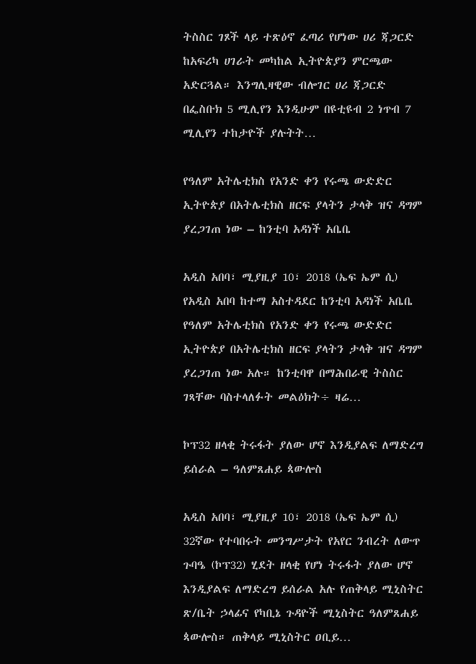ትስስር ገጾች ላይ ተጽዕኖ ፈጣሪ የሆነው ሀሪ ጃጋርድ ከአፍሪካ ሀገራት መካከል ኢትዮጵያን ምርጫው አድርጓል። እንግሊዛዊው ብሎገር ሀሪ ጃጋርድ በፌስቡክ 5 ሚሊየን እንዲሁም በዩቲዩብ 2 ነጥብ 7 ሚሊየን ተከታዮች ያሉትት…

የዓለም አትሌቲክስ የአንድ ቀን የሩጫ ውድድር ኢትዮጵያ በአትሌቲክስ ዘርፍ ያላትን ታላቅ ዝና ዳግም ያረጋገጠ ነው – ከንቲባ አዳነች አቤቤ

አዲስ አበባ፣ ሚያዚያ 10፣ 2018 (ኤፍ ኤም ሲ) የአዲስ አበባ ከተማ አስተዳደር ከንቲባ አዳነች አቤቤ የዓለም አትሌቲክስ የአንድ ቀን የሩጫ ውድድር ኢትዮጵያ በአትሌቲክስ ዘርፍ ያላትን ታላቅ ዝና ዳግም ያረጋገጠ ነው አሉ። ከንቲባዋ በማሕበራዊ ትስስር ገጻቸው ባስተላለፉት መልዕክት÷ ዛሬ…

ኮፕ32 ዘላቂ ትሩፋት ያለው ሆኖ እንዲያልፍ ለማድረግ ይሰራል – ዓለምጸሐይ ጳውሎስ

አዲስ አበባ፣ ሚያዚያ 10፣ 2018 (ኤፍ ኤም ሲ) 32ኛው የተባበሩት መንግሥታት የአየር ንብረት ለውጥ ጉባዔ (ኮፕ32) ሂደት ዘላቂ የሆነ ትሩፋት ያለው ሆኖ እንዲያልፍ ለማድረግ ይሰራል አሉ የጠቅላይ ሚኒስትር ጽ/ቤት ኃላፊና የካቢኔ ጉዳዮች ሚኒስትር ዓለምጸሐይ ጳውሎስ። ጠቅላይ ሚኒስትር ዐቢይ…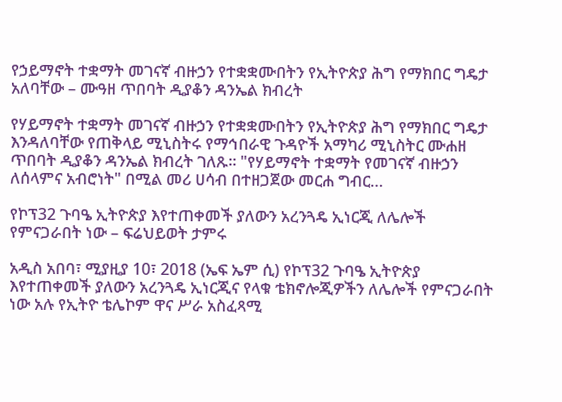የኃይማኖት ተቋማት መገናኛ ብዙኃን የተቋቋሙበትን የኢትዮጵያ ሕግ የማክበር ግዴታ አለባቸው – ሙዓዘ ጥበባት ዲያቆን ዳንኤል ክብረት

የሃይማኖት ተቋማት መገናኛ ብዙኃን የተቋቋሙበትን የኢትዮጵያ ሕግ የማክበር ግዴታ እንዳለባቸው የጠቅላይ ሚኒስትሩ የማኅበራዊ ጉዳዮች አማካሪ ሚኒስትር ሙሐዘ ጥበባት ዲያቆን ዳንኤል ክብረት ገለጹ። "የሃይማኖት ተቋማት የመገናኛ ብዙኃን ለሰላምና አብሮነት" በሚል መሪ ሀሳብ በተዘጋጀው መርሐ ግብር…

የኮፕ32 ጉባዔ ኢትዮጵያ እየተጠቀመች ያለውን አረንጓዴ ኢነርጂ ለሌሎች የምናጋራበት ነው – ፍሬህይወት ታምሩ

አዲስ አበባ፣ ሚያዚያ 10፣ 2018 (ኤፍ ኤም ሲ) የኮፕ32 ጉባዔ ኢትዮጵያ እየተጠቀመች ያለውን አረንጓዴ ኢነርጂና የላቁ ቴክኖሎጂዎችን ለሌሎች የምናጋራበት ነው አሉ የኢትዮ ቴሌኮም ዋና ሥራ አስፈጻሚ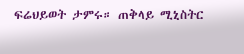ፍሬህይወት ታምሩ። ጠቅላይ ሚኒስትር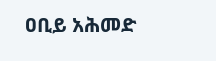ዐቢይ አሕመድ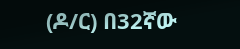(ዶ/ር) በ32ኛው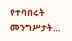የተባበሩት መንግሥታት…